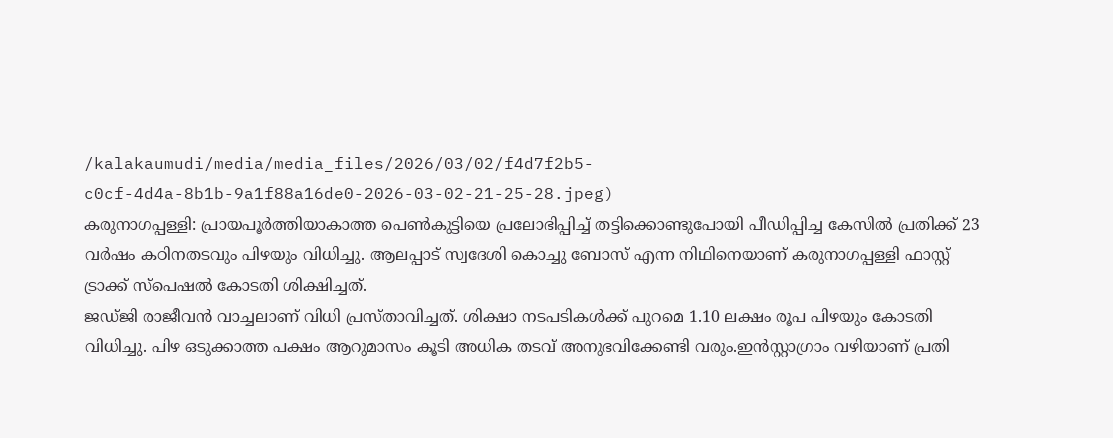/kalakaumudi/media/media_files/2026/03/02/f4d7f2b5-c0cf-4d4a-8b1b-9a1f88a16de0-2026-03-02-21-25-28.jpeg)
കരുനാഗപ്പള്ളി: പ്രായപൂർത്തിയാകാത്ത പെൺകുട്ടിയെ പ്രലോഭിപ്പിച്ച് തട്ടിക്കൊണ്ടുപോയി പീഡിപ്പിച്ച കേസിൽ പ്രതിക്ക് 23 വർഷം കഠിനതടവും പിഴയും വിധിച്ചു. ആലപ്പാട് സ്വദേശി കൊച്ചു ബോസ് എന്ന നിഥിനെയാണ് കരുനാഗപ്പള്ളി ഫാസ്റ്റ് ട്രാക്ക് സ്പെഷൽ കോടതി ശിക്ഷിച്ചത്.
ജഡ്ജി രാജീവൻ വാച്ചലാണ് വിധി പ്രസ്താവിച്ചത്. ശിക്ഷാ നടപടികൾക്ക് പുറമെ 1.10 ലക്ഷം രൂപ പിഴയും കോടതി വിധിച്ചു. പിഴ ഒടുക്കാത്ത പക്ഷം ആറുമാസം കൂടി അധിക തടവ് അനുഭവിക്കേണ്ടി വരും.ഇൻസ്റ്റാഗ്രാം വഴിയാണ് പ്രതി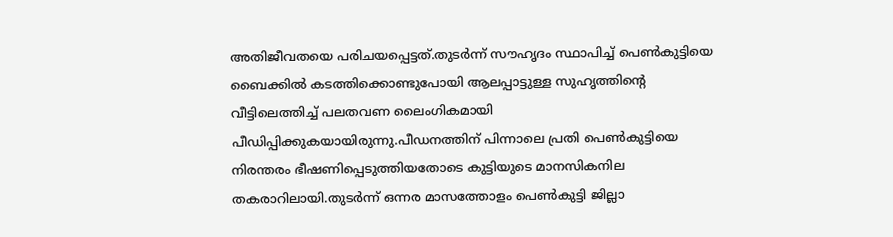അതിജീവതയെ പരിചയപ്പെട്ടത്.തുടർന്ന് സൗഹൃദം സ്ഥാപിച്ച് പെൺകുട്ടിയെ ബൈക്കിൽ കടത്തിക്കൊണ്ടുപോയി ആലപ്പാട്ടുള്ള സുഹൃത്തിൻ്റെ വീട്ടിലെത്തിച്ച് പലതവണ ലൈംഗികമായി പീഡിപ്പിക്കുകയായിരുന്നു.പീഡനത്തിന് പിന്നാലെ പ്രതി പെൺകുട്ടിയെ നിരന്തരം ഭീഷണിപ്പെടുത്തിയതോടെ കുട്ടിയുടെ മാനസികനില തകരാറിലായി.തുടർന്ന് ഒന്നര മാസത്തോളം പെൺകുട്ടി ജില്ലാ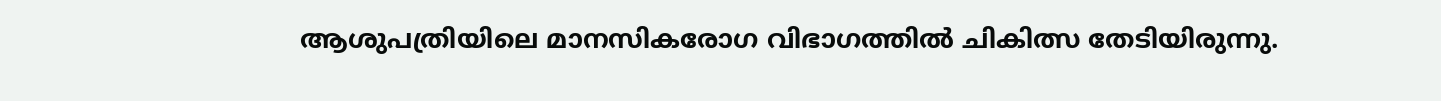ആശുപത്രിയിലെ മാനസികരോഗ വിഭാഗത്തിൽ ചികിത്സ തേടിയിരുന്നു.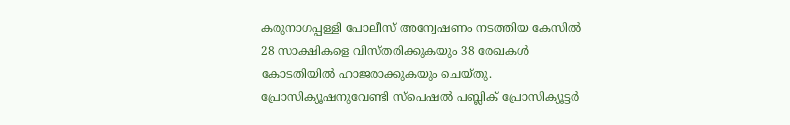കരുനാഗപ്പള്ളി പോലീസ് അന്വേഷണം നടത്തിയ കേസിൽ 28 സാക്ഷികളെ വിസ്തരിക്കുകയും 38 രേഖകൾ കോടതിയിൽ ഹാജരാക്കുകയും ചെയ്തു. പ്രോസിക്യൂഷനുവേണ്ടി സ്പെഷൽ പബ്ലിക് പ്രോസിക്യൂട്ടർ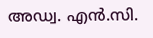അഡ്വ. എൻ.സി.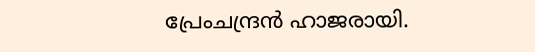പ്രേംചന്ദ്രൻ ഹാജരായി.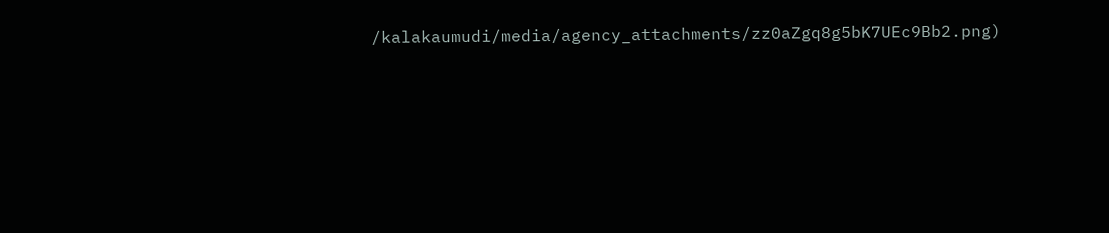/kalakaumudi/media/agency_attachments/zz0aZgq8g5bK7UEc9Bb2.png)